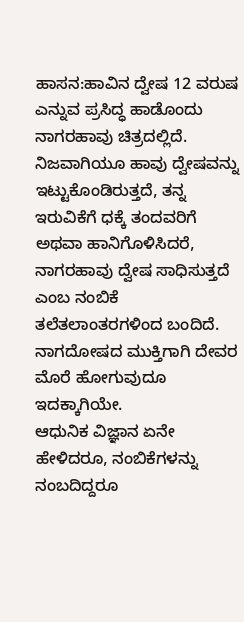ಹಾಸನ:ಹಾವಿನ ದ್ವೇಷ 12 ವರುಷ ಎನ್ನುವ ಪ್ರಸಿದ್ಧ ಹಾಡೊಂದು ನಾಗರಹಾವು ಚಿತ್ರದಲ್ಲಿದೆ. ನಿಜವಾಗಿಯೂ ಹಾವು ದ್ವೇಷವನ್ನು ಇಟ್ಟುಕೊಂಡಿರುತ್ತದೆ, ತನ್ನ ಇರುವಿಕೆಗೆ ಧಕ್ಕೆ ತಂದವರಿಗೆ ಅಥವಾ ಹಾನಿಗೊಳಿಸಿದರೆ, ನಾಗರಹಾವು ದ್ವೇಷ ಸಾಧಿಸುತ್ತದೆ ಎಂಬ ನಂಬಿಕೆ ತಲೆತಲಾಂತರಗಳಿಂದ ಬಂದಿದೆ. ನಾಗದೋಷದ ಮುಕ್ತಿಗಾಗಿ ದೇವರ ಮೊರೆ ಹೋಗುವುದೂ ಇದಕ್ಕಾಗಿಯೇ.
ಆಧುನಿಕ ವಿಜ್ಞಾನ ಏನೇ ಹೇಳಿದರೂ, ನಂಬಿಕೆಗಳನ್ನು ನಂಬದಿದ್ದರೂ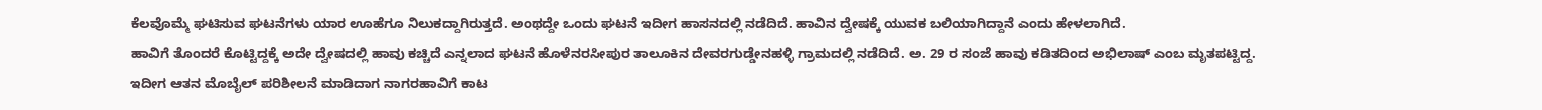ಕೆಲವೊಮ್ಮೆ ಘಟಿಸುವ ಘಟನೆಗಳು ಯಾರ ಊಹೆಗೂ ನಿಲುಕದ್ದಾಗಿರುತ್ತದೆ. ಅಂಥದ್ದೇ ಒಂದು ಘಟನೆ ಇದೀಗ ಹಾಸನದಲ್ಲಿ ನಡೆದಿದೆ. ಹಾವಿನ ದ್ವೇಷಕ್ಕೆ ಯುವಕ ಬಲಿಯಾಗಿದ್ದಾನೆ ಎಂದು ಹೇಳಲಾಗಿದೆ.
ಹಾವಿಗೆ ತೊಂದರೆ ಕೊಟ್ಟಿದ್ದಕ್ಕೆ ಅದೇ ದ್ವೇಷದಲ್ಲಿ ಹಾವು ಕಚ್ಚಿದೆ ಎನ್ನಲಾದ ಘಟನೆ ಹೊಳೆನರಸೀಪುರ ತಾಲೂಕಿನ ದೇವರಗುಡ್ಡೇನಹಳ್ಳಿ ಗ್ರಾಮದಲ್ಲಿ ನಡೆದಿದೆ. ಅ. 29 ರ ಸಂಜೆ ಹಾವು ಕಡಿತದಿಂದ ಅಭಿಲಾಷ್ ಎಂಬ ಮೃತಪಟ್ಟಿದ್ದ. ಇದೀಗ ಆತನ ಮೊಬೈಲ್ ಪರಿಶೀಲನೆ ಮಾಡಿದಾಗ ನಾಗರಹಾವಿಗೆ ಕಾಟ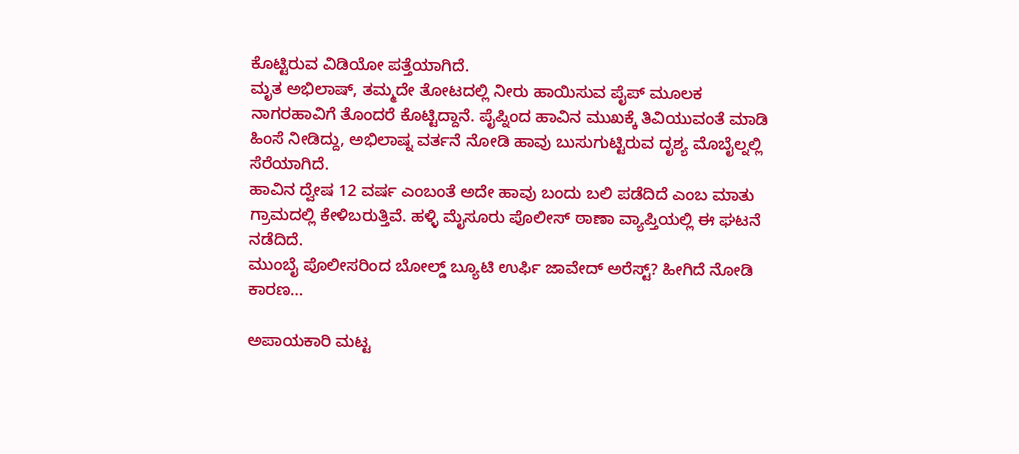ಕೊಟ್ಟಿರುವ ವಿಡಿಯೋ ಪತ್ತೆಯಾಗಿದೆ.
ಮೃತ ಅಭಿಲಾಷ್, ತಮ್ಮದೇ ತೋಟದಲ್ಲಿ ನೀರು ಹಾಯಿಸುವ ಪೈಪ್ ಮೂಲಕ ನಾಗರಹಾವಿಗೆ ತೊಂದರೆ ಕೊಟ್ಟಿದ್ದಾನೆ. ಪೈಪ್ನಿಂದ ಹಾವಿನ ಮುಖಕ್ಕೆ ತಿವಿಯುವಂತೆ ಮಾಡಿ ಹಿಂಸೆ ನೀಡಿದ್ದು, ಅಭಿಲಾಷ್ನ ವರ್ತನೆ ನೋಡಿ ಹಾವು ಬುಸುಗುಟ್ಟಿರುವ ದೃಶ್ಯ ಮೊಬೈಲ್ನಲ್ಲಿ ಸೆರೆಯಾಗಿದೆ.
ಹಾವಿನ ದ್ವೇಷ 12 ವರ್ಷ ಎಂಬಂತೆ ಅದೇ ಹಾವು ಬಂದು ಬಲಿ ಪಡೆದಿದೆ ಎಂಬ ಮಾತು ಗ್ರಾಮದಲ್ಲಿ ಕೇಳಿಬರುತ್ತಿವೆ. ಹಳ್ಳಿ ಮೈಸೂರು ಪೊಲೀಸ್ ಠಾಣಾ ವ್ಯಾಪ್ತಿಯಲ್ಲಿ ಈ ಘಟನೆ ನಡೆದಿದೆ.
ಮುಂಬೈ ಪೊಲೀಸರಿಂದ ಬೋಲ್ಡ್ ಬ್ಯೂಟಿ ಉರ್ಫಿ ಜಾವೇದ್ ಅರೆಸ್ಟ್? ಹೀಗಿದೆ ನೋಡಿ ಕಾರಣ…

ಅಪಾಯಕಾರಿ ಮಟ್ಟ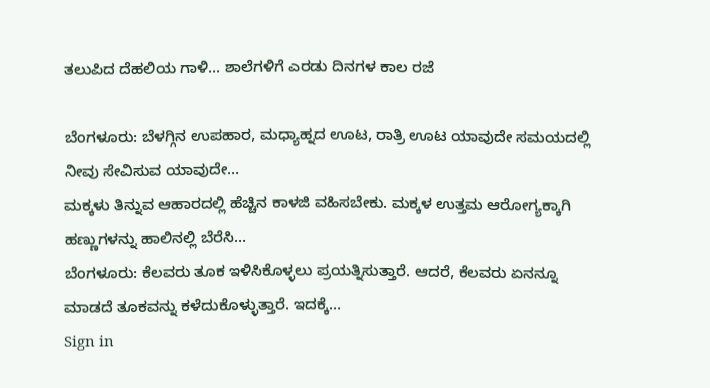ತಲುಪಿದ ದೆಹಲಿಯ ಗಾಳಿ… ಶಾಲೆಗಳಿಗೆ ಎರಡು ದಿನಗಳ ಕಾಲ ರಜೆ

ಬೆಂಗಳೂರು: ಬೆಳಗ್ಗಿನ ಉಪಹಾರ, ಮಧ್ಯಾಹ್ನದ ಊಟ, ರಾತ್ರಿ ಊಟ ಯಾವುದೇ ಸಮಯದಲ್ಲಿ ನೀವು ಸೇವಿಸುವ ಯಾವುದೇ…
ಮಕ್ಕಳು ತಿನ್ನುವ ಆಹಾರದಲ್ಲಿ ಹೆಚ್ಚಿನ ಕಾಳಜಿ ವಹಿಸಬೇಕು. ಮಕ್ಕಳ ಉತ್ತಮ ಆರೋಗ್ಯಕ್ಕಾಗಿ ಹಣ್ಣುಗಳನ್ನು ಹಾಲಿನಲ್ಲಿ ಬೆರೆಸಿ…
ಬೆಂಗಳೂರು: ಕೆಲವರು ತೂಕ ಇಳಿಸಿಕೊಳ್ಳಲು ಪ್ರಯತ್ನಿಸುತ್ತಾರೆ. ಆದರೆ, ಕೆಲವರು ಏನನ್ನೂ ಮಾಡದೆ ತೂಕವನ್ನು ಕಳೆದುಕೊಳ್ಳುತ್ತಾರೆ. ಇದಕ್ಕೆ…
Sign in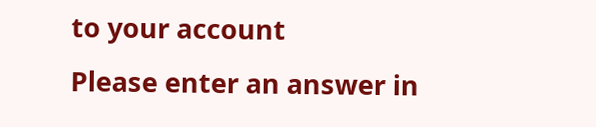to your account
Please enter an answer in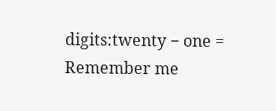digits:twenty − one =
Remember me